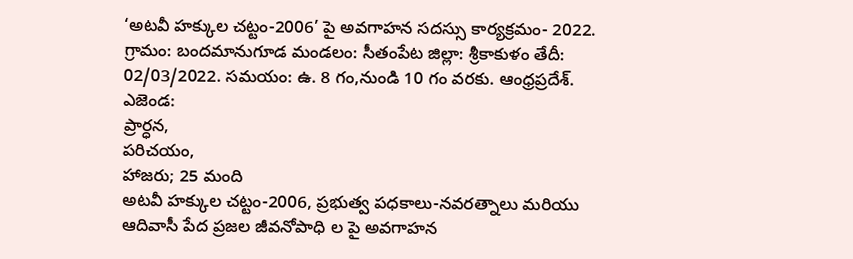‘అటవీ హక్కుల చట్టం-2006’ పై అవగాహన సదస్సు కార్యక్రమం- 2022.
గ్రామం: బందమానుగూడ మండలం: సీతంపేట జిల్లా: శ్రీకాకుళం తేదీ:
02/03/2022. సమయం: ఉ. 8 గం,నుండి 10 గం వరకు. ఆంధ్రప్రదేశ్.
ఎజెండ:
ప్రార్ధన,
పరిచయం,
హాజరు; 25 మంది
అటవీ హక్కుల చట్టం-2006, ప్రభుత్వ పధకాలు-నవరత్నాలు మరియు
ఆదివాసీ పేద ప్రజల జీవనోపాధి ల పై అవగాహన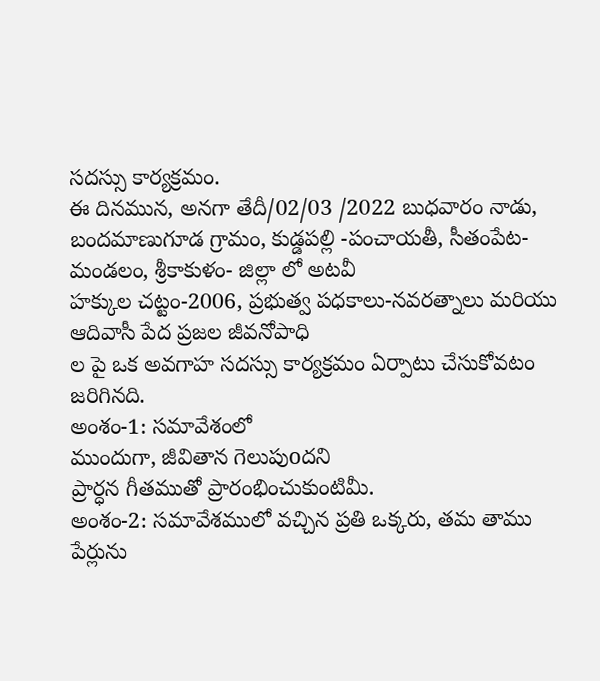సదస్సు కార్యక్రమం.
ఈ దినమున, అనగా తేదీ/02/03 /2022 బుధవారం నాడు, బందమాణుగూడ గ్రామం, కుడ్డపల్లి -పంచాయతీ, సీతంపేట- మండలం, శ్రీకాకుళం- జిల్లా లో అటవీ
హక్కుల చట్టం-2006, ప్రభుత్వ పధకాలు-నవరత్నాలు మరియు ఆదివాసీ పేద ప్రజల జీవనోపాధి
ల పై ఒక అవగాహ సదస్సు కార్యక్రమం ఏర్పాటు చేసుకోవటం జరిగినది.
అంశం-1: సమావేశంలో
ముందుగా, జీవితాన గెలుపుoదని
ప్రార్ధన గీతముతో ప్రారంభించుకుంటిమీ.
అంశం-2: సమావేశములో వచ్చిన ప్రతి ఒక్కరు, తమ తాము పేర్లును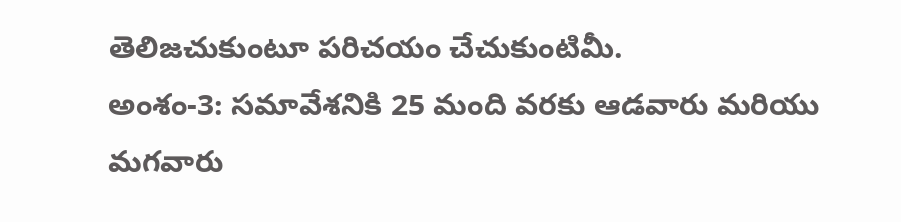తెలిజచుకుంటూ పరిచయం చేచుకుంటిమీ.
అంశం-3: సమావేశనికి 25 మంది వరకు ఆడవారు మరియు మగవారు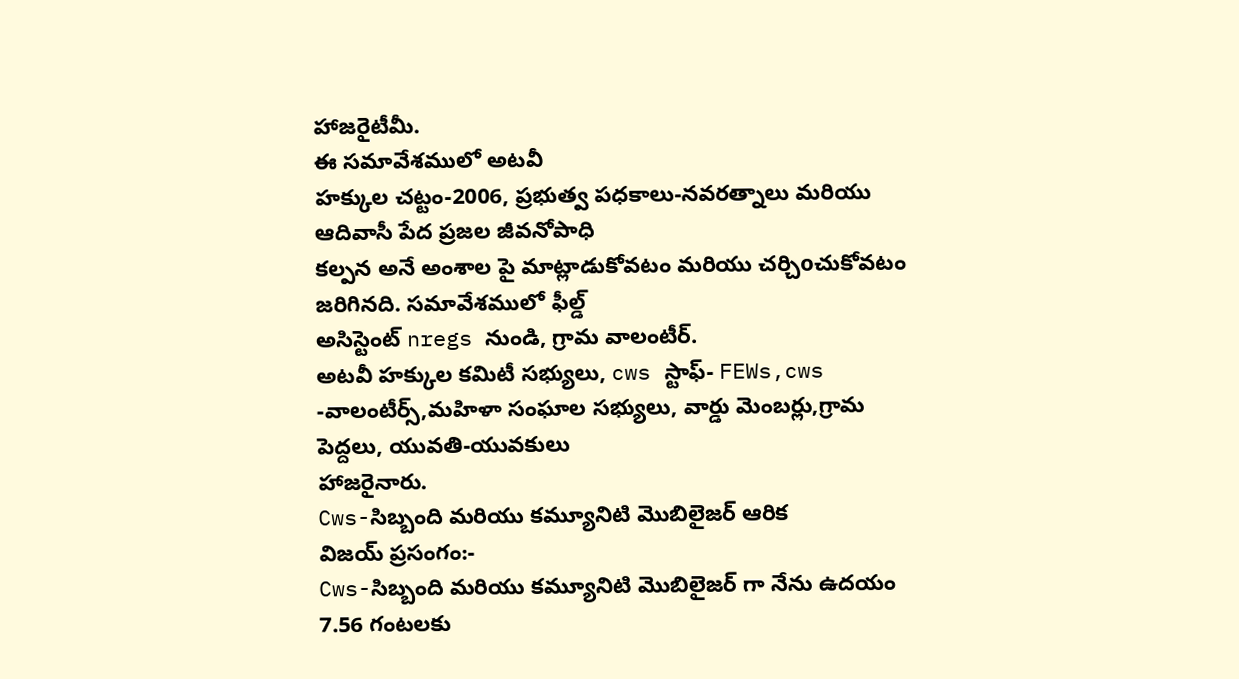హాజరైటీమీ.
ఈ సమావేశములో అటవీ
హక్కుల చట్టం-2006, ప్రభుత్వ పధకాలు-నవరత్నాలు మరియు ఆదివాసీ పేద ప్రజల జీవనోపాధి
కల్పన అనే అంశాల పై మాట్లాడుకోవటం మరియు చర్చిoచుకోవటం జరిగినది. సమావేశములో ఫీల్డ్
అసిస్టెంట్ nregs నుండి, గ్రామ వాలంటీర్.
అటవీ హక్కుల కమిటీ సభ్యులు, cws స్టాఫ్- FEWs,cws -వాలంటీర్స్,మహిళా సంఘాల సభ్యులు, వార్డు మెంబర్లు,గ్రామ పెద్దలు, యువతి-యువకులు
హాజరైనారు.
Cws-సిబ్బంది మరియు కమ్యూనిటి మొబిలైజర్ ఆరిక
విజయ్ ప్రసంగం:-
Cws-సిబ్బంది మరియు కమ్యూనిటి మొబిలైజర్ గా నేను ఉదయం 7.56 గంటలకు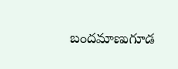బందమాణుగూడ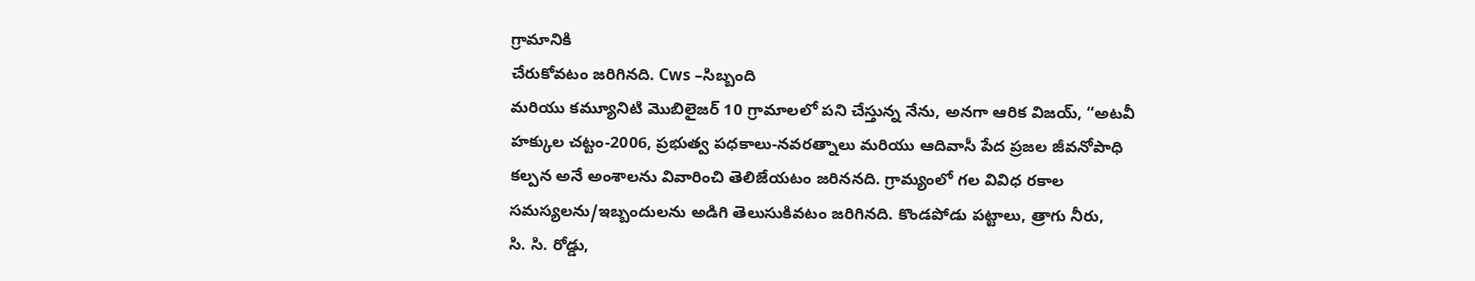గ్రామానికి
చేరుకోవటం జరిగినది. Cws –సిబ్బంది
మరియు కమ్యూనిటి మొబిలైజర్ 10 గ్రామాలలో పని చేస్తున్న నేను, అనగా ఆరిక విజయ్, “అటవీ
హక్కుల చట్టం-2006, ప్రభుత్వ పధకాలు-నవరత్నాలు మరియు ఆదివాసీ పేద ప్రజల జీవనోపాధి
కల్పన అనే అంశాలను వివారించి తెలిజేయటం జరిననది. గ్రామ్యంలో గల వివిధ రకాల
సమస్యలను/ఇబ్బందులను అడిగి తెలుసుకివటం జరిగినది. కొండపోడు పట్టాలు, త్రాగు నీరు,
సి. సి. రోడ్డు,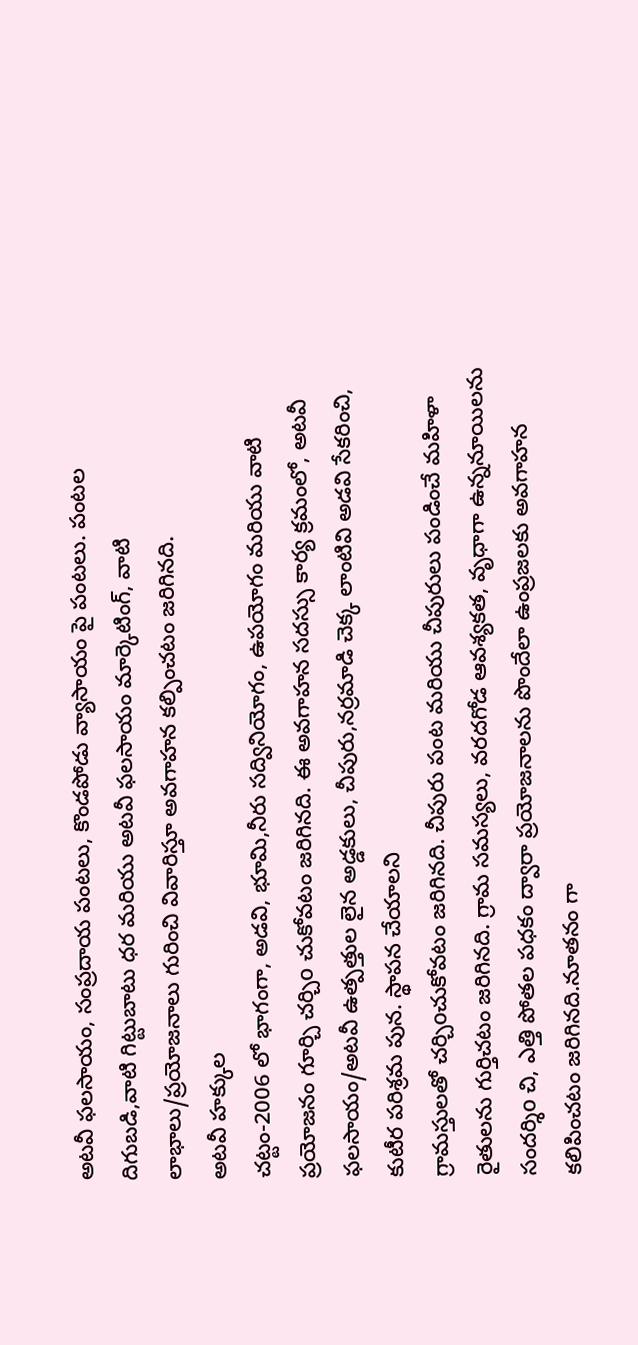అటవీ ఫలసాయం, సంప్రదాయ పంటలు, కొండపోడు వ్యాసాయం పై పంటలు. పంటల
దిగుబడి,వాటి గిట్టుబాటు ధర మరియు అటవీ ఫలసాయం మార్కెటింగ్, వాటి
లాభాలు/ప్రయోజనాలు గురించి వివారిస్తూ అవగాహన కల్పించటం జరిగినది.
అటవీ హక్కుల
చట్టం-2006 లో భాగంగా, అడవి, భూమి,నీరు సద్వినియోగం, ఉపయోగం మరియు వాటి ప్రయోజనం గూర్చి చర్చిo చుకోవటం జరిగినది. ఈ అవగాహన సదస్సు కార్య క్రమంలో, అటవీ ఫలసాయం/అటవీ ఉత్పత్తుల లైన అడ్డకులు, చీపురు,నర్రమాడి చెక్క లాంటివి అడవి సేకరించి, కుటీర పరిశ్రమ పున. స్థాపన చేయాలని
గ్రామస్తులతో చర్చిoచుకోవటం జరిగినది. చీపురు పంట మరియు చీపురులు పండించే మహిళా రైతులను గుర్తిచటం జరిగినది. గ్రామ సమస్యలు, వరదగోడ ఆవశ్యకత, వృధాగా ఉన్ననూయిలను సందర్శిo చి, ఎత్తి పోతల పధకం ద్వారా ప్రయోజనాలను పొందేలా ఉంప్రజలకు అవగాహన కలిపించటం జరిగినది.నూతనం గా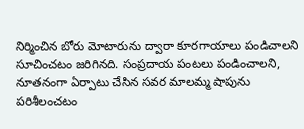నిర్మించిన బోరు మోటారును ద్వారా కూరగాయాలు పండిచాలని సూచించటం జరిగినది. సంప్రదాయ పంటలు పండించాలని, నూతనంగా ఏర్పాటు చేసిన సవర మాలమ్మ షాపును పరిశీలంచటం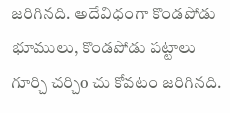జరిగినది. అదేవిధంగా కొండపోడు భూములు, కొండపోడు పట్టాలు గూర్చి చర్చిo చు కోవటం జరిగినది.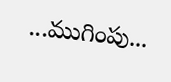...ముగింపు...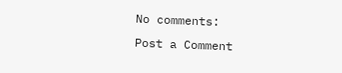No comments:
Post a Comment